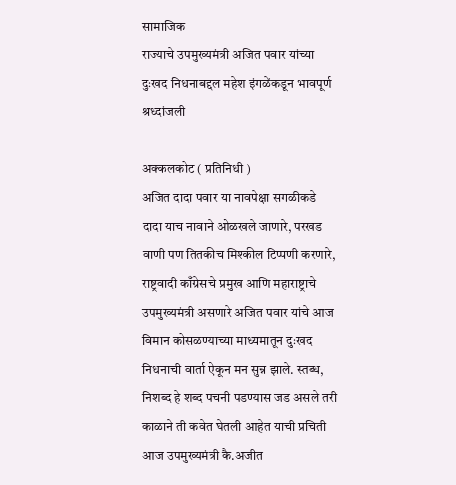सामाजिक
राज्याचे उपमुख्यमंत्री अजित पवार यांच्या दुःखद निधनाबद्दल महेश इंगळेंकडून भावपूर्ण श्रध्दांजली

अक्कलकोट ( प्रतिनिधी )
अजित दादा पवार या नावपेक्षा सगळीकडे दादा याच नावाने ओळखले जाणारे, परखड वाणी पण तितकीच मिश्कील टिप्पणी करणारे, राष्ट्रवादी काँग्रेसचे प्रमुख आणि महाराष्ट्राचे उपमुख्यमंत्री असणारे अजित पवार यांचे आज विमान कोसळण्याच्या माध्यमातून दुःखद निधनाची वार्ता ऐकून मन सुन्न झाले. स्तब्ध, निशब्द हे शब्द पचनी पडण्यास जड असले तरी काळाने ती कवेत घेतली आहेत याची प्रचिती आज उपमुख्यमंत्री कै.अजीत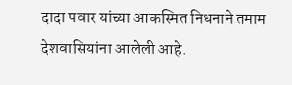दादा पवार यांच्या आकस्मित निधनाने तमाम देशवासियांना आलेली आहे.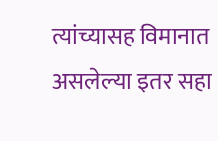त्यांच्यासह विमानात असलेल्या इतर सहा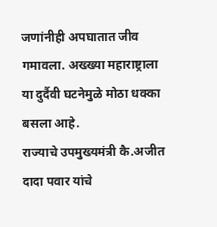जणांनीही अपघातात जीव गमावला. अख्ख्या महाराष्ट्राला या दुर्दैवी घटनेमुळे मोठा धक्का बसला आहे.
राज्याचे उपमुख्यमंत्री कै.अजीत दादा पवार यांचे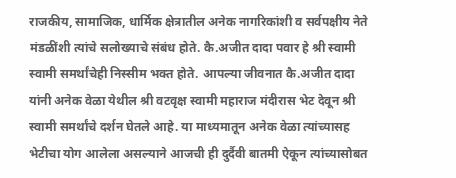राजकीय, सामाजिक, धार्मिक क्षेत्रातील अनेक नागरिकांशी व सर्वपक्षीय नेते मंडळींशी त्यांचे सलोख्याचे संबंध होते. कै.अजीत दादा पवार हे श्री स्वामी स्वामी समर्थांचेही निस्सीम भक्त होते. आपल्या जीवनात कै.अजीत दादा यांनी अनेक वेळा येथील श्री वटवृक्ष स्वामी महाराज मंदीरास भेट देवून श्री स्वामी समर्थांचे दर्शन घेतले आहे. या माध्यमातून अनेक वेळा त्यांच्यासह भेटीचा योग आलेला असल्याने आजची ही दुर्दैवी बातमी ऐकून त्यांच्यासोबत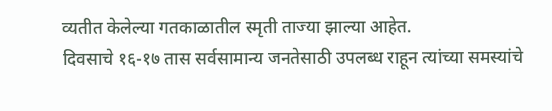व्यतीत केलेल्या गतकाळातील स्मृती ताज्या झाल्या आहेत.
दिवसाचे १६-१७ तास सर्वसामान्य जनतेसाठी उपलब्ध राहून त्यांच्या समस्यांचे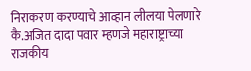निराकरण करण्याचे आव्हान लीलया पेलणारे कै.अजित दादा पवार म्हणजे महाराष्ट्राच्या राजकीय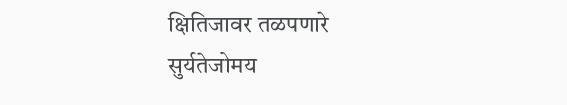क्षितिजावर तळपणारे सुर्यतेजोमय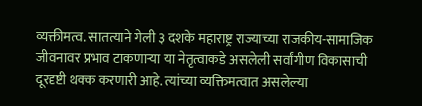व्यक्तीमत्व. सातत्याने गेली ३ दशके महाराष्ट्र राज्याच्या राजकीय-सामाजिक जीवनावर प्रभाव टाकणाऱ्या या नेतृत्वाकडे असलेली सर्वांगीण विकासाची दूरदृष्टी थक्क करणारी आहे. त्यांच्या व्यक्तिमत्वात असलेल्या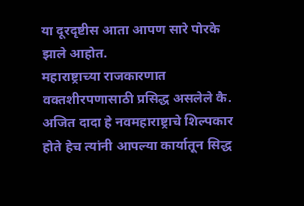या दूरदृष्टीस आता आपण सारे पोरके झाले आहोत.
महाराष्ट्राच्या राजकारणात वक्तशीरपणासाठी प्रसिद्ध असलेले कै. अजित दादा हे नवमहाराष्ट्राचे शिल्पकार होते हेच त्यांनी आपल्या कार्यातून सिद्ध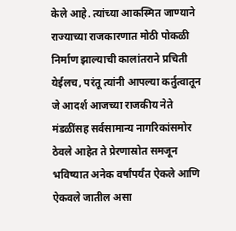केले आहे. त्यांच्या आकस्मित जाण्याने राज्याच्या राजकारणात मोठी पोकळी निर्माण झाल्याची कालांतराने प्रचिती येईलच, परंतू त्यांनी आपल्या कर्तुत्वातून जे आदर्श आजच्या राजकीय नेते मंडळींसह सर्वसामान्य नागरिकांसमोर ठेवले आहेत ते प्रेरणास्रोत समजून भविष्यात अनेक वर्षांपर्यंत ऐकले आणि ऐकवले जातील असा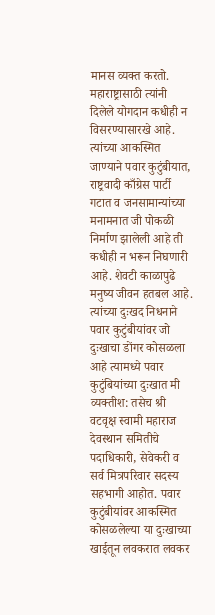मानस व्यक्त करतो. महाराष्ट्रासाठी त्यांनी दिलेले योगदान कधीही न विसरण्यासारखे आहे. त्यांच्या आकस्मित जाण्याने पवार कुटुंबीयात, राष्ट्रवादी काँग्रेस पार्टी गटात व जनसामान्यांच्या मनामनात जी पोकळी निर्माण झालेली आहे ती कधीही न भरून निघणारी आहे. शेवटी काळापुढे मनुष्य जीवन हतबल आहे. त्यांच्या दुःखद निधनाने पवार कुटुंबीयांवर जो दुःखाचा डोंगर कोसळला आहे त्यामध्ये पवार कुटुंबियांच्या दुःखात मी व्यक्तीश: तसेच श्री वटवृक्ष स्वामी महाराज देवस्थान समितीचे पदाधिकारी, सेवेकरी व सर्व मित्रपरिवार सदस्य सहभागी आहोत. पवार कुटुंबीयांवर आकस्मित कोसळलेल्या या दुःखाच्या खाईतून लवकरात लवकर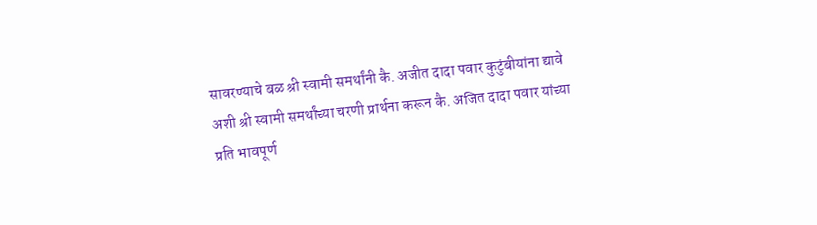सावरण्याचे बळ श्री स्वामी समर्थांनी कै. अजीत दादा पवार कुटुंबीयांना द्यावे अशी श्री स्वामी समर्थांच्या चरणी प्रार्थना करून कै. अजित दादा पवार यांच्या प्रति भावपूर्ण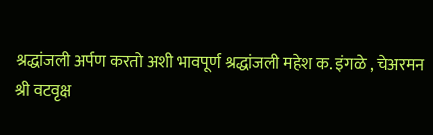श्रद्धांजली अर्पण करतो अशी भावपूर्ण श्रद्धांजली महेश क. इंगळे , चेअरमन
श्री वटवृक्ष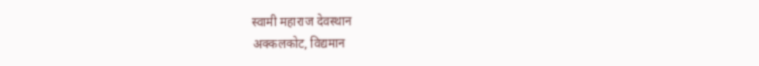स्वामी महाराज देवस्थान
अक्कलकोट, विद्यमान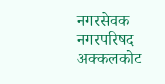नगरसेवक
नगरपरिषद अक्कलकोट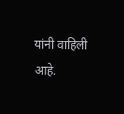यांनी वाहिली आहे.